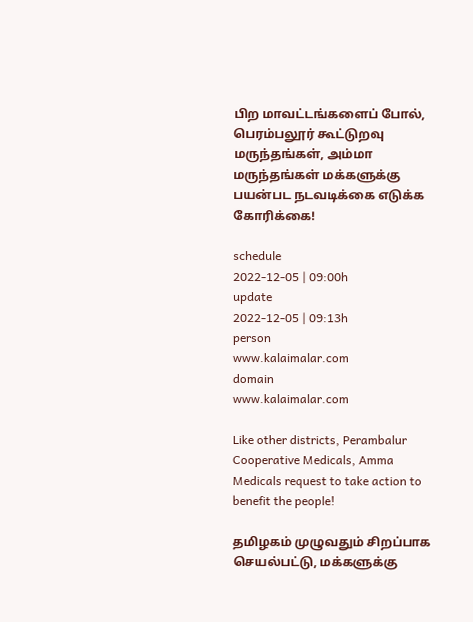பிற மாவட்டங்களைப் போல், பெரம்பலூர் கூட்டுறவு மருந்தங்கள், அம்மா மருந்தங்கள் மக்களுக்கு பயன்பட நடவடிக்கை எடுக்க கோரிக்கை!

schedule
2022-12-05 | 09:00h
update
2022-12-05 | 09:13h
person
www.kalaimalar.com
domain
www.kalaimalar.com

Like other districts, Perambalur Cooperative Medicals, Amma Medicals request to take action to benefit the people!

தமிழகம் முழுவதும் சிறப்பாக செயல்பட்டு, மக்களுக்கு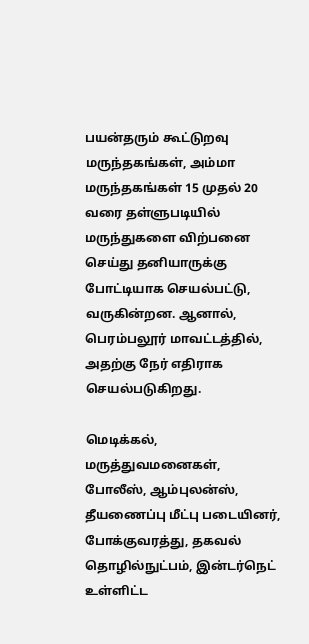பயன்தரும் கூட்டுறவு மருந்தகங்கள், அம்மா மருந்தகங்கள் 15 முதல் 20 வரை தள்ளுபடியில் மருந்துகளை விற்பனை செய்து தனியாருக்கு போட்டியாக செயல்பட்டு, வருகின்றன. ஆனால், பெரம்பலூர் மாவட்டத்தில், அதற்கு நேர் எதிராக செயல்படுகிறது.

மெடிக்கல், மருத்துவமனைகள், போலீஸ், ஆம்புலன்ஸ், தீயணைப்பு மீட்பு படையினர், போக்குவரத்து, தகவல் தொழில்நுட்பம், இன்டர்நெட் உள்ளிட்ட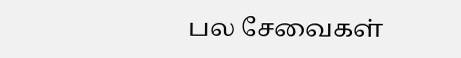பல சேவைகள்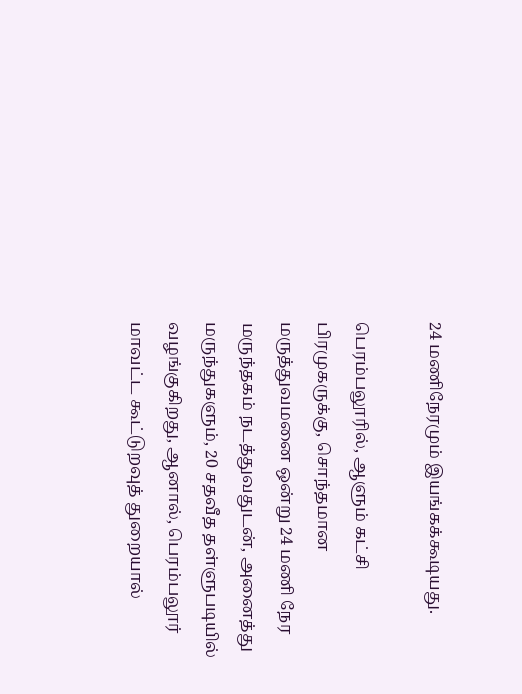24 மணிநேரமும் இயங்கக்கூடியது.

பெரம்பலூரில், ஆளும் கட்சி பிரமுகருக்கு, சொந்தமான மருத்துவமனை ஒன்று 24 மணி நேர மருந்தகம் நடத்துவதுடன், அனைத்து மருந்துகளும், 20 சதவீத தள்ளுபடியில் வழங்குகிறது, ஆனால், பெரம்பலூர் மாவட்ட கூட்டுறவுத் துறையால்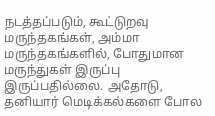நடத்தப்படும், கூட்டுறவு மருந்தகங்கள், அம்மா மருந்தகங்களில், போதுமான மருந்துகள் இருப்பு இருப்பதில்லை. அதோடு, தனியார் மெடிக்கல்களை போல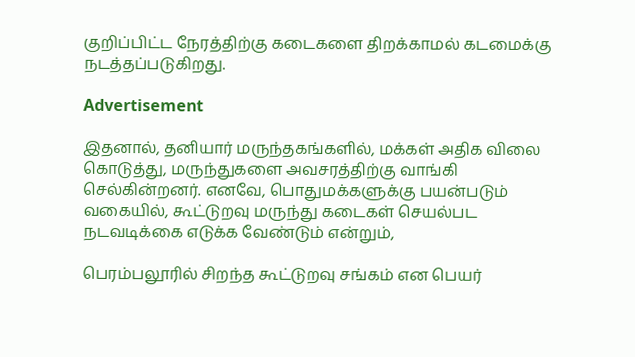குறிப்பிட்ட நேரத்திற்கு கடைகளை திறக்காமல் கடமைக்கு நடத்தப்படுகிறது.

Advertisement

இதனால், தனியார் மருந்தகங்களில், மக்கள் அதிக விலை கொடுத்து, மருந்துகளை அவசரத்திற்கு வாங்கி செல்கின்றனர். எனவே, பொதுமக்களுக்கு பயன்படும் வகையில், கூட்டுறவு மருந்து கடைகள் செயல்பட நடவடிக்கை எடுக்க வேண்டும் என்றும்,

பெரம்பலூரில் சிறந்த கூட்டுறவு சங்கம் என பெயர்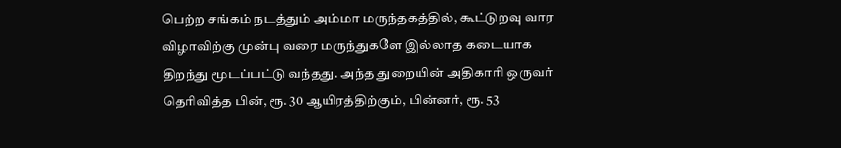பெற்ற சங்கம் நடத்தும் அம்மா மருந்தகத்தில், கூட்டுறவு வார விழாவிற்கு முன்பு வரை மருந்துகளே இல்லாத கடையாக திறந்து மூடப்பட்டு வந்தது. அந்த துறையின் அதிகாரி ஒருவர் தெரிவித்த பின், ரூ. 30 ஆயிரத்திற்கும், பின்னர், ரூ. 53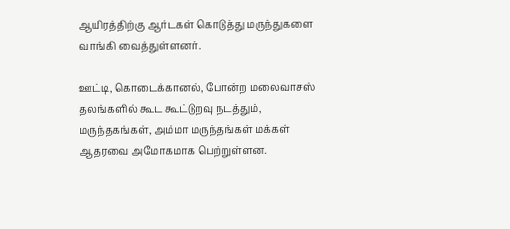ஆயிரத்திற்கு ஆர்டகள் கொடுத்து மருந்துகளை வாங்கி வைத்துள்ளனர்.

ஊட்டி, கொடைக்கானல், போன்ற மலைவாசஸ் தலங்களில் கூட கூட்டுறவு நடத்தும், மருந்தகங்கள், அம்மா மருந்தங்கள் மக்கள் ஆதரவை அமோகமாக பெற்றுள்ளன.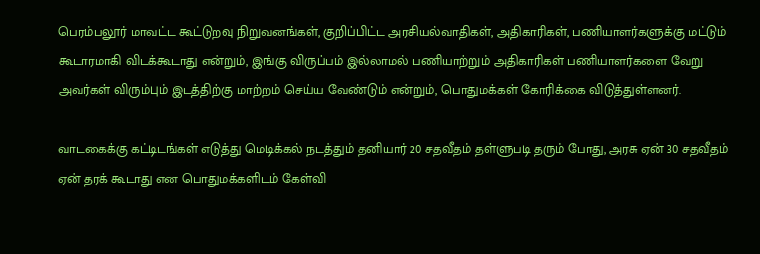பெரம்பலூர் மாவட்ட கூட்டுறவு நிறுவனங்கள், குறிப்பிட்ட அரசியல்வாதிகள், அதிகாரிகள், பணியாளர்களுக்கு மட்டும் கூடாரமாகி விடக்கூடாது என்றும், இங்கு விருப்பம் இல்லாமல் பணியாற்றும் அதிகாரிகள் பணியாளர்களை வேறு அவர்கள் விரும்பும் இடத்திற்கு மாற்றம் செய்ய வேண்டும் என்றும், பொதுமக்கள் கோரிக்கை விடுத்துள்ளனர்.

வாடகைக்கு கட்டிடங்கள் எடுத்து மெடிக்கல் நடத்தும் தனியார் 20 சதவீதம் தள்ளுபடி தரும் போது, அரசு ஏன் 30 சதவீதம் ஏன் தரக் கூடாது என பொதுமக்களிடம் கேள்வி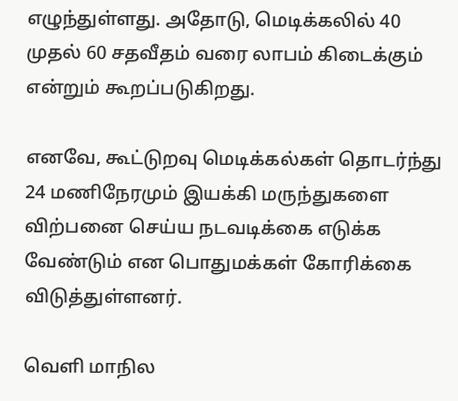எழுந்துள்ளது. அதோடு, மெடிக்கலில் 40 முதல் 60 சதவீதம் வரை லாபம் கிடைக்கும் என்றும் கூறப்படுகிறது.

எனவே, கூட்டுறவு மெடிக்கல்கள் தொடர்ந்து 24 மணிநேரமும் இயக்கி மருந்துகளை விற்பனை செய்ய நடவடிக்கை எடுக்க வேண்டும் என பொதுமக்கள் கோரிக்கை விடுத்துள்ளனர்.

வெளி மாநில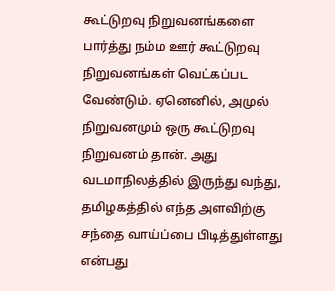கூட்டுறவு நிறுவனங்களை பார்த்து நம்ம ஊர் கூட்டுறவு நிறுவனங்கள் வெட்கப்பட வேண்டும். ஏனெனில், அமுல் நிறுவனமும் ஒரு கூட்டுறவு நிறுவனம் தான். அது வடமாநிலத்தில் இருந்து வந்து, தமிழகத்தில் எந்த அளவிற்கு சந்தை வாய்ப்பை பிடித்துள்ளது என்பது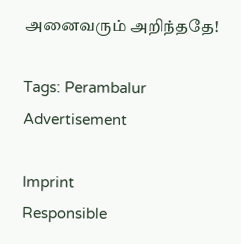அனைவரும் அறிந்ததே!

Tags: Perambalur
Advertisement

Imprint
Responsible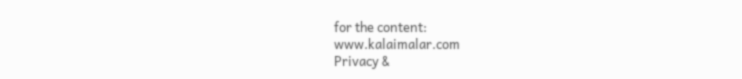for the content:
www.kalaimalar.com
Privacy &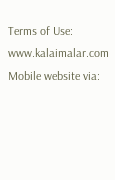Terms of Use:
www.kalaimalar.com
Mobile website via: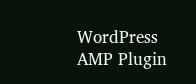WordPress AMP Plugin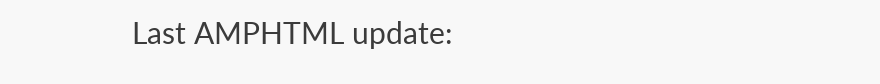Last AMPHTML update: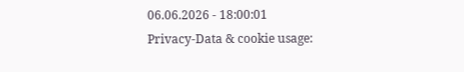06.06.2026 - 18:00:01
Privacy-Data & cookie usage: